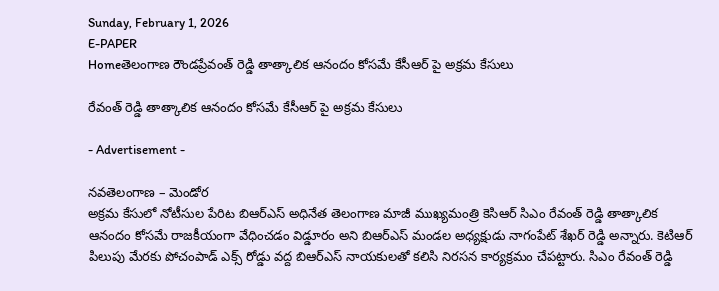Sunday, February 1, 2026
E-PAPER
Homeతెలంగాణ రౌండప్రేవంత్ రెడ్డి తాత్కాలిక ఆనందం కోసమే కేసీఆర్ పై అక్రమ కేసులు

రేవంత్ రెడ్డి తాత్కాలిక ఆనందం కోసమే కేసీఆర్ పై అక్రమ కేసులు

- Advertisement -

నవతెలంగాణ – మెండోర
అక్రమ కేసులో నోటీసుల పేరిట బిఆర్ఎస్ అధినేత తెలంగాణ మాజీ ముఖ్యమంత్రి కెసిఆర్ సిఎం రేవంత్ రెడ్డి తాత్కాలిక ఆనందం కోసమే రాజకీయంగా వేధించడం విడ్డూరం అని బిఆర్ఎస్ మండల అధ్యక్షుడు నాగంపేట్ శేఖర్ రెడ్డి అన్నారు. కెటిఆర్ పిలుపు మేరకు పోచంపాడ్ ఎక్స్ రోడ్డు వద్ద బిఆర్ఎస్ నాయకులతో కలిసి నిరసన కార్యక్రమం చేపట్టారు. సిఎం రేవంత్ రెడ్డి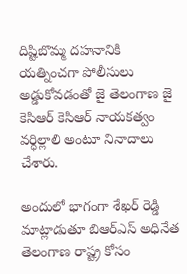దిష్టిబొమ్మ దహనానికి యత్నించగా పోలీసులు అడ్డుకోవడంతో జై తెలంగాణ జై కెసిఆర్ కెసిఆర్ నాయకత్వం వర్ధిల్లాలి అంటూ నినాదాలు చేశారు.

అందులో భాగంగా శేఖర్ రెడ్డి మాట్లాడుతూ బిఆర్ఎస్ అధినేత తెలంగాణ రాష్ట్ర కోసం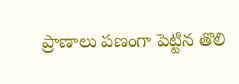ప్రాణాలు పణంగా పెట్టిన తొలి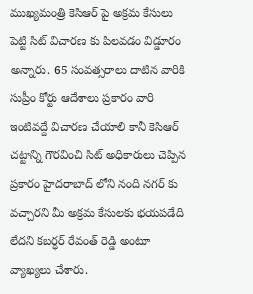ముఖ్యమంత్రి కెసిఆర్ పై అక్రమ కేసులు పెట్టి సిట్ విచారణ కు పిలవడం విడ్డూరం అన్నారు. 65 సంవత్సరాలు దాటిన వారికి సుప్రీం కోర్టు ఆదేశాలు ప్రకారం వారి ఇంటివద్దే విచారణ చేయాలి కానీ కెసిఆర్ చట్టాన్ని గౌరవించి సిట్ అధికారులు చెప్పిన ప్రకారం హైదరాబాద్ లోని నంది నగర్ కు వచ్చారని మీ అక్రమ కేసులకు భయపడేది లేదని కబర్ధర్ రేవంత్ రెడ్డి అంటూ వ్యాఖ్యలు చేశారు.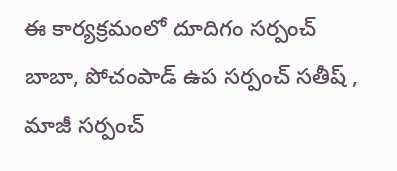ఈ కార్యక్రమంలో దూదిగం సర్పంచ్ బాబా, పోచంపాడ్ ఉప సర్పంచ్ సతీష్ , మాజీ సర్పంచ్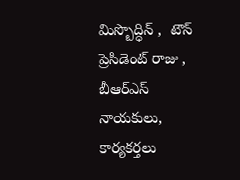మిస్బొద్ధిన్ ,  టౌన్ ప్రెసిడెంట్ రాజు , బీఆర్‌ఎస్ నాయకులు, కార్యకర్తలు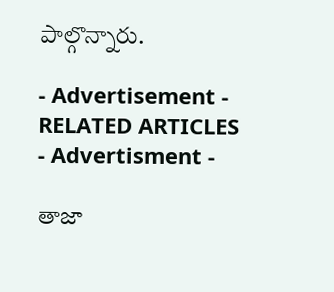పాల్గొన్నారు.

- Advertisement -
RELATED ARTICLES
- Advertisment -

తాజా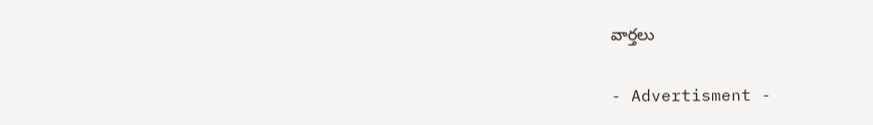వార్తలు

- Advertisment -